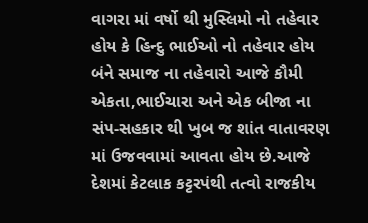વાગરા માં વર્ષો થી મુસ્લિમો નો તહેવાર હોય કે હિન્દુ ભાઈઓ નો તહેવાર હોય બંને સમાજ ના તહેવારો આજે કૌમી એકતા,ભાઈચારા અને એક બીજા ના સંપ-સહકાર થી ખુબ જ શાંત વાતાવરણ માં ઉજવવામાં આવતા હોય છે.આજે દેશમાં કેટલાક કટ્ટરપંથી તત્વો રાજકીય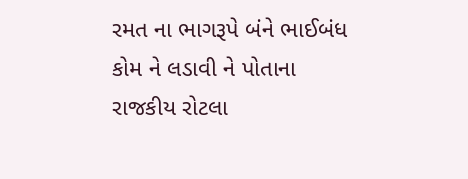રમત ના ભાગરૂપે બંને ભાઈબંધ કોમ ને લડાવી ને પોતાના રાજકીય રોટલા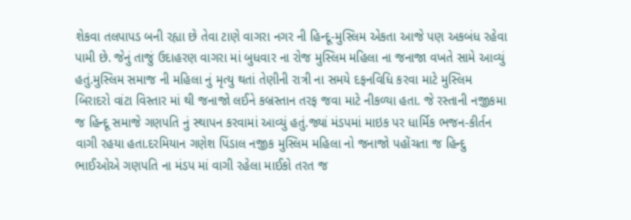શેકવા તલપાપડ બની રહ્યા છે તેવા ટાણે વાગરા નગર ની હિન્દૂ-મુસ્લિમ એકતા આજે પણ અકબંધ રહેવા પામી છે. જેનું તાજું ઉદાહરણ વાગરા માં બુધવાર ના રોજ મુસ્લિમ મહિલા ના જનાજા વખતે સામે આવ્યું હતું.મુસ્લિમ સમાજ ની મહિલા નું મૃત્યુ થતાં તેણીની રાત્રી ના સમયે દફનવિધિ કરવા માટે મુસ્લિમ બિરાદરો વાંટા વિસ્તાર માં થી જનાજો લઈને કબ્રસ્તાન તરફ જવા માટે નીકળ્યા હતા. જે રસ્તાની નજીકમા જ હિન્દૂ સમાજે ગણપતિ નું સ્થાપન કરવામાં આવ્યું હતું.જ્યાં મંડપમાં માઇક પર ધાર્મિક ભજન-કીર્તન વાગી રહયા હતા.દરમિયાન ગણેશ પિંડાલ નજીક મુસ્લિમ મહિલા નો જનાજો પહોંચતા જ હિન્દુ ભાઈઓએ ગણપતિ ના મંડપ માં વાગી રહેલા માઈકો તરત જ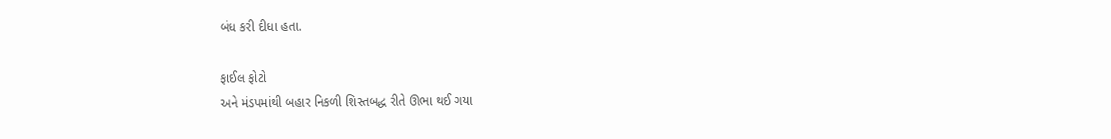બંધ કરી દીધા હતા.

ફાઈલ ફોટો
અને મંડપમાંથી બહાર નિકળી શિસ્તબદ્ધ રીતે ઊભા થઈ ગયા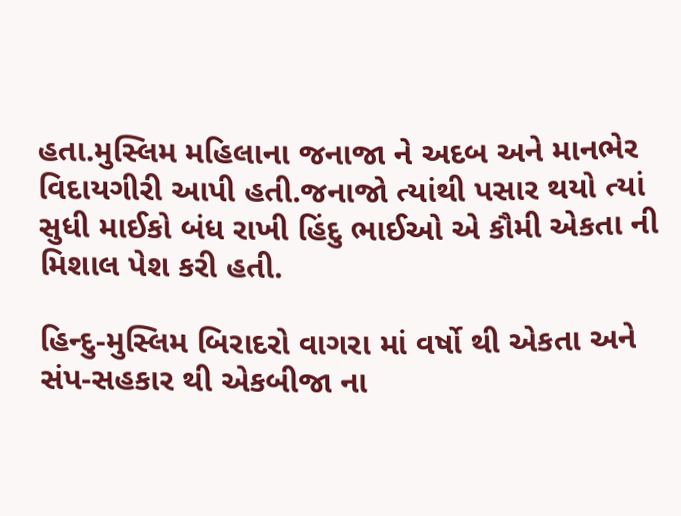હતા.મુસ્લિમ મહિલાના જનાજા ને અદબ અને માનભેર વિદાયગીરી આપી હતી.જનાજો ત્યાંથી પસાર થયો ત્યાં સુધી માઈકો બંધ રાખી હિંદુ ભાઈઓ એ કૌમી એકતા ની મિશાલ પેશ કરી હતી.

હિન્દુ-મુસ્લિમ બિરાદરો વાગરા માં વર્ષો થી એકતા અને સંપ-સહકાર થી એકબીજા ના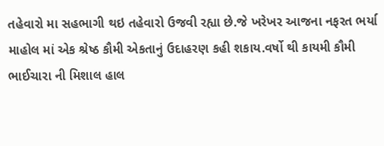તહેવારો મા સહભાગી થઇ તહેવારો ઉજવી રહ્યા છે.જે ખરેખર આજના નફરત ભર્યા માહોલ માં એક શ્રેષ્ઠ કૌમી એકતાનું ઉદાહરણ કહી શકાય.વર્ષો થી કાયમી કૌમી ભાઈચારા ની મિશાલ હાલ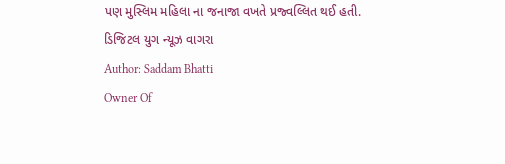પણ મુસ્લિમ મહિલા ના જનાજા વખતે પ્રજ્વલ્લિત થઈ હતી.
ડિજિટલ યુગ ન્યૂઝ વાગરા
Author: Saddam Bhatti
Owner Of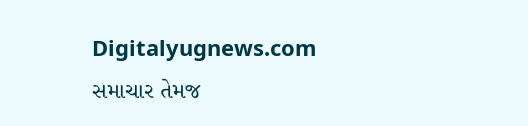Digitalyugnews.com સમાચાર તેમજ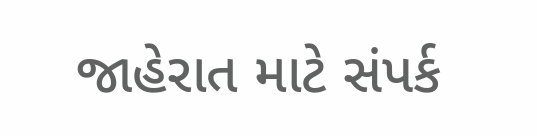જાહેરાત માટે સંપર્ક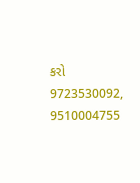કરો 9723530092, 9510004755